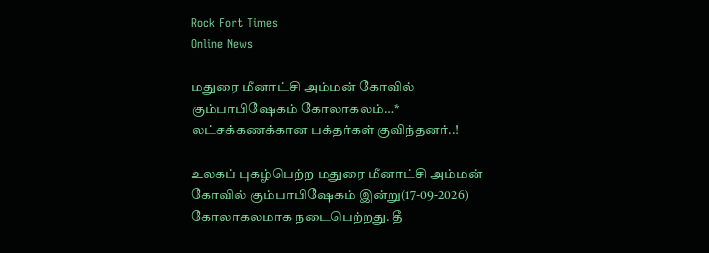Rock Fort Times
Online News

மதுரை மீனாட்சி அம்மன் கோவில் கும்பாபிஷேகம் கோலாகலம்…* லட்சக்கணக்கான பக்தர்கள் குவிந்தனர்..!

உலகப் புகழ்பெற்ற மதுரை மீனாட்சி அம்மன் கோவில் கும்பாபிஷேகம் இன்று(17-09-2026) கோலாகலமாக நடைபெற்றது. தீ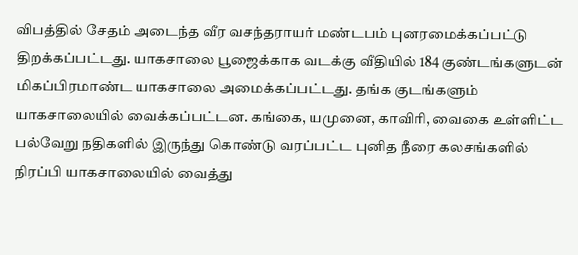விபத்தில் சேதம் அடைந்த வீர வசந்தராயர் மண்டபம் புனரமைக்கப்பட்டு திறக்கப்பட்டது. யாகசாலை பூஜைக்காக வடக்கு வீதியில் 184 குண்டங்களுடன் மிகப்பிரமாண்ட யாகசாலை அமைக்கப்பட்டது. தங்க குடங்களும் யாகசாலையில் வைக்கப்பட்டன. கங்கை, யமுனை, காவிரி, வைகை உள்ளிட்ட பல்வேறு நதிகளில் இருந்து கொண்டு வரப்பட்ட புனித நீரை கலசங்களில் நிரப்பி யாகசாலையில் வைத்து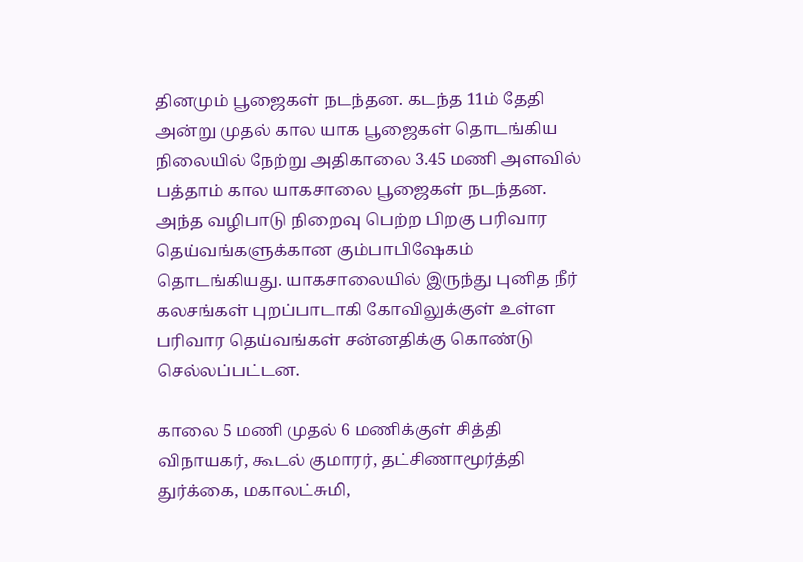தினமும் பூஜைகள் நடந்தன. கடந்த 11ம் தேதி அன்று முதல் கால யாக பூஜைகள் தொடங்கிய நிலையில் நேற்று அதிகாலை 3.45 மணி அளவில் பத்தாம் கால யாகசாலை பூஜைகள் நடந்தன. அந்த வழிபாடு நிறைவு பெற்ற பிறகு பரிவார தெய்வங்களுக்கான கும்பாபிஷேகம் தொடங்கியது. யாகசாலையில் இருந்து புனித நீர் கலசங்கள் புறப்பாடாகி கோவிலுக்குள் உள்ள பரிவார தெய்வங்கள் சன்னதிக்கு கொண்டு செல்லப்பட்டன.

காலை 5 மணி முதல் 6 மணிக்குள் சித்தி விநாயகர், கூடல் குமாரர், தட்சிணாமூர்த்தி துர்க்கை, மகாலட்சுமி,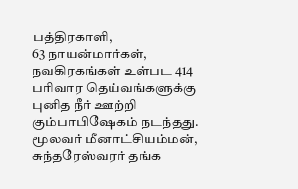பத்திரகாளி,
63 நாயன்மார்கள், நவகிரகங்கள் உள்பட 414 பரிவார தெய்வங்களுக்கு புனித நீர் ஊற்றி கும்பாபிஷேகம் நடந்தது. மூலவர் மீனாட்சியம்மன், சுந்தரேஸ்வரர் தங்க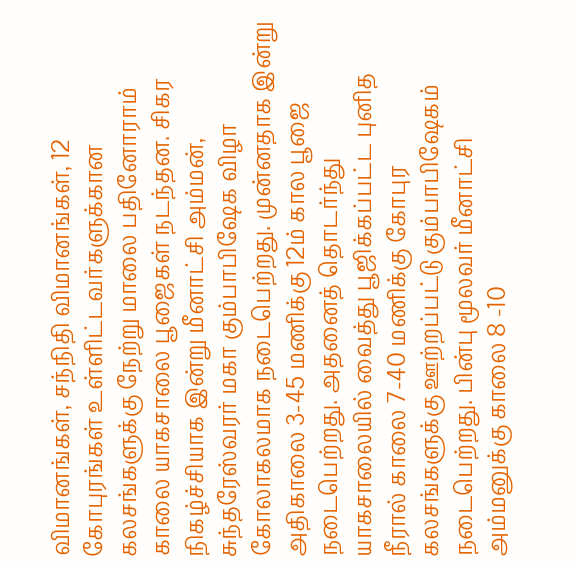விமானங்கள், சந்நிதி விமானங்கள், 12 கோபுரங்கள் உள்ளிட்டவர்களுக்கான கலசங்களுக்கு நேற்று மாலை பதினோராம் காலை யாகசாலை பூஜைகள் நடந்தன. சிகர நிகழ்ச்சியாக இன்று மீனாட்சி அம்மன், சுந்தரேஸ்வரர் மகா கும்பாபிஷேக விழா கோலாகலமாக நடைபெற்றது. முன்னதாக இன்று அதிகாலை 3-45 மணிக்கு 12ம் கால பூஜை நடைபெற்றது. அதனைத் தொடர்ந்து யாகசாலையில் வைத்து பூஜிக்கப்பட்ட புனித நீரால் காலை 7-40 மணிக்கு கோபுர கலசங்களுக்கு ஊற்றப்பட்டு கும்பாபிஷேகம் நடைபெற்றது. பின்பு மூலவர் மீனாட்சி அம்மனுக்கு காலை 8 -10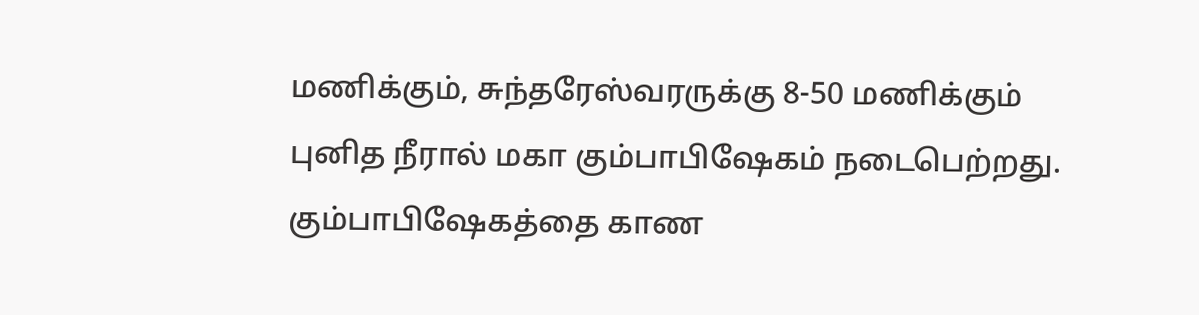மணிக்கும், சுந்தரேஸ்வரருக்கு 8-50 மணிக்கும் புனித நீரால் மகா கும்பாபிஷேகம் நடைபெற்றது. கும்பாபிஷேகத்தை காண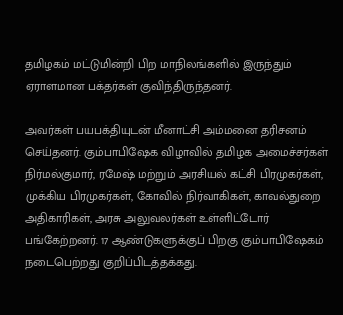தமிழகம் மட்டுமின்றி பிற மாநிலங்களில் இருந்தும் ஏராளமான பக்தர்கள் குவிந்திருந்தனர்.

அவர்கள் பயபக்தியுடன் மீனாட்சி அம்மனை தரிசனம் செய்தனர். கும்பாபிஷேக விழாவில் தமிழக அமைச்சர்கள் நிர்மல்குமார், ரமேஷ் மற்றும் அரசியல் கட்சி பிரமுகர்கள், முக்கிய பிரமுகர்கள், கோவில் நிர்வாகிகள், காவல்துறை அதிகாரிகள், அரசு அலுவலர்கள் உள்ளிட்டோர் பங்கேற்றனர். 17 ஆண்டுகளுக்குப் பிறகு கும்பாபிஷேகம் நடைபெற்றது குறிப்பிடத்தக்கது.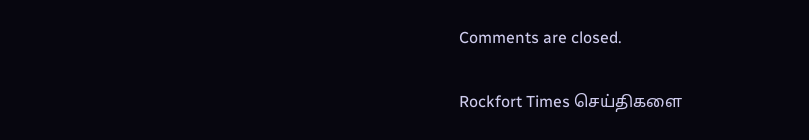Comments are closed.

Rockfort Times செய்திகளை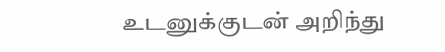உடனுக்குடன் அறிந்து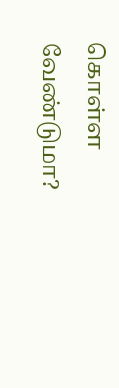கொள்ள வேண்டுமா?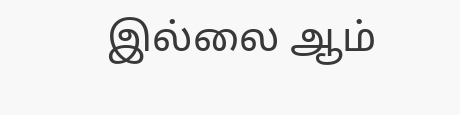இல்லை ஆம்